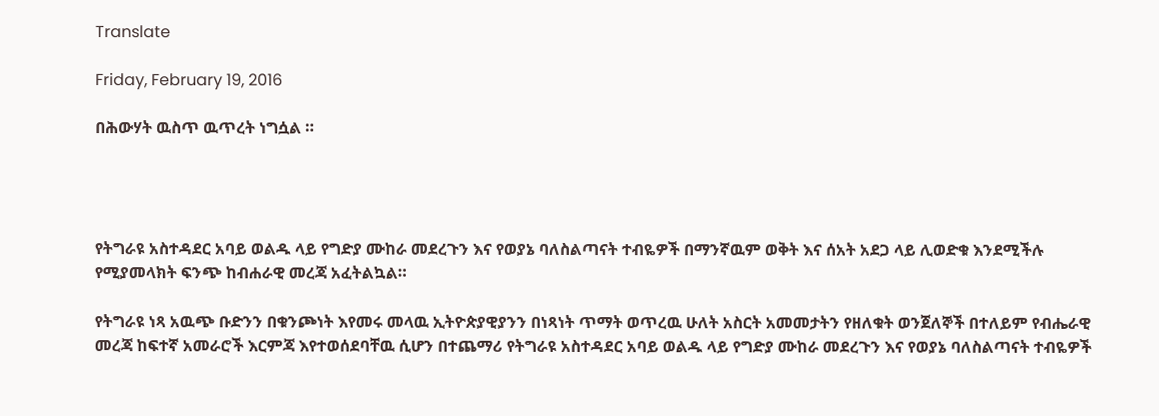Translate

Friday, February 19, 2016

በሕውሃት ዉስጥ ዉጥረት ነግሷል ።




የትግራዩ አስተዳደር አባይ ወልዱ ላይ የግድያ ሙከራ መደረጉን እና የወያኔ ባለስልጣናት ተብዬዎች በማንኛዉም ወቅት እና ሰአት አደጋ ላይ ሊወድቁ እንደሚችሉ የሚያመላክት ፍንጭ ከብሐራዊ መረጃ አፈትልኳል።

የትግራዩ ነጻ አዉጭ ቡድንን በቁንጮነት እየመሩ መላዉ ኢትዮጵያዊያንን በነጻነት ጥማት ወጥረዉ ሁለት አስርት አመመታትን የዘለቁት ወንጀለኞች በተለይም የብሔራዊ መረጃ ከፍተኛ አመራሮች እርምጃ እየተወሰደባቸዉ ሲሆን በተጨማሪ የትግራዩ አስተዳደር አባይ ወልዱ ላይ የግድያ ሙከራ መደረጉን እና የወያኔ ባለስልጣናት ተብዬዎች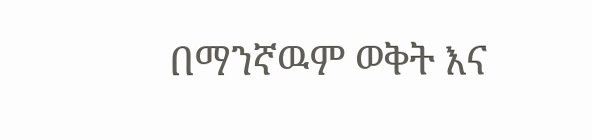በማንኛዉም ወቅት እና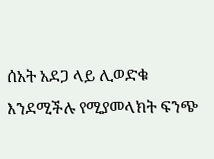ሰአት አደጋ ላይ ሊወድቁ እንደሚችሉ የሚያመላክት ፍንጭ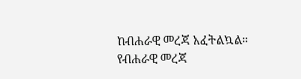ከብሐራዊ መረጃ አፈትልኳል። የብሐራዊ መረጃ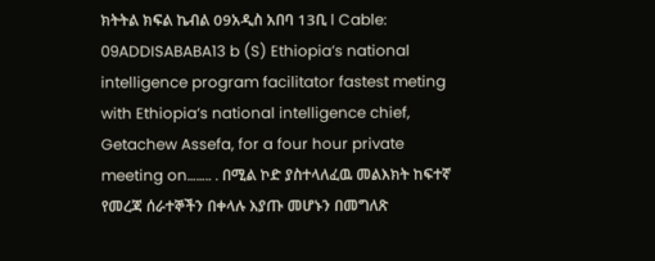ክትትል ክፍል ኬብል 09አዲስ አበባ 13ቢ l Cable: 09ADDISABABA13 b (S) Ethiopia’s national intelligence program facilitator fastest meting with Ethiopia’s national intelligence chief, Getachew Assefa, for a four hour private meeting on…….. . በሚል ኮድ ያስተላለፈዉ መልእክት ከፍተኛ የመረጃ ሰራተኞችን በቀላሉ እያጡ መሆኑን በመግለጽ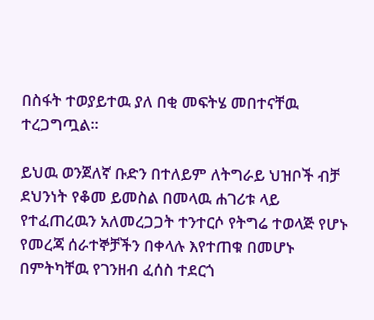በስፋት ተወያይተዉ ያለ በቂ መፍትሄ መበተናቸዉ ተረጋግጧል።

ይህዉ ወንጀለኛ ቡድን በተለይም ለትግራይ ህዝቦች ብቻ ደህንነት የቆመ ይመስል በመላዉ ሐገሪቱ ላይ የተፈጠረዉን አለመረጋጋት ተንተርሶ የትግሬ ተወላጅ የሆኑ የመረጃ ሰራተኞቻችን በቀላሉ እየተጠቁ በመሆኑ በምትካቸዉ የገንዘብ ፈሰስ ተደርጎ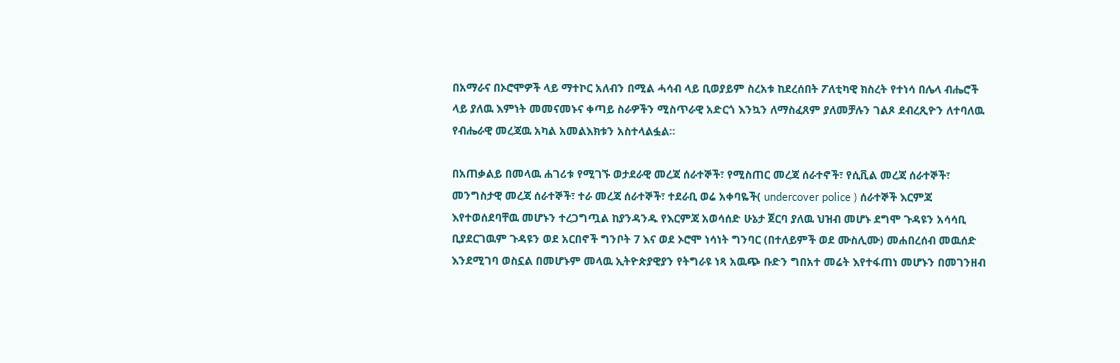በአማራና በኦሮሞዎች ላይ ማተኮር አለብን በሚል ሓሳብ ላይ ቢወያይም ስረአቱ ከደረሰበት ፖለቲካዊ ክስረት የተነሳ በሌላ ብሔሮች ላይ ያለዉ እምነት መመናመኑና ቀጣይ ስራዎችን ሚስጥራዊ አድርጎ እንኳን ለማስፈጸም ያለመቻሉን ገልጾ ደብረጺዮን ለተባለዉ የብሔራዊ መረጃዉ አካል አመልእክቱን አስተላልፏል።

በአጠቃልይ በመላዉ ሐገሪቱ የሚገኙ ወታደራዊ መረጃ ሰራተኞች፣ የሚስጠር መረጃ ሰራተኖች፣ የሲቪል መረጃ ሰራተኞች፣ መንግስታዊ መረጃ ሰራተኞች፣ ተራ መረጃ ሰራተኞች፣ ተደራቢ ወሬ አቀባዬች( undercover police ) ሰራተኞች እርምጃ እየተወሰደባቸዉ መሆኑን ተረጋግጧል ከያንዳንዱ የእርምጃ አወሳሰድ ሁኔታ ጀርባ ያለዉ ህዝብ መሆኑ ደግሞ ጉዳዩን አሳሳቢ ቢያደርገዉም ጉዳዩን ወደ አርበኖች ግንቦት 7 እና ወደ ኦሮሞ ነሳነት ግንባር (በተለይምች ወደ ሙስሊሙ) መሐበረሰብ መዉሰድ እንደሚገባ ወስኗል በመሆኑም መላዉ ኢትዮጵያዊያን የትግራዩ ነጻ አዉጭ ቡድን ግበአተ መሬት እየተፋጠነ መሆኑን በመገንዘብ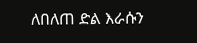ለበለጠ ድል እራሱን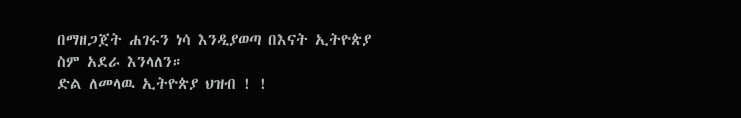በማዘጋጀት ሐገሩን ነሳ እንዲያወጣ በእናት ኢትዮጵያ ስም አደራ እንላለን።
ድል ለመላዉ ኢትዮጵያ ህዝብ ! !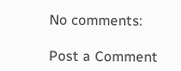No comments:

Post a Comment